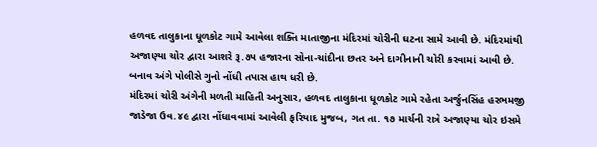હળવદ તાલુકાના ધૂળકોટ ગામે આવેલા શક્તિ માતાજીના મંદિરમાં ચોરીની ઘટના સામે આવી છે. મંદિરમાંથી અજાણ્યા ચોર દ્વારા આશરે રૂ.૭૫ હજારના સોના-ચાંદીના છતર અને દાગીનાની ચોરી કરવામાં આવી છે. બનાવ અંગે પોલીસે ગુનો નોંધી તપાસ હાથ ધરી છે.
મંદિરમાં ચોરી અંગેની મળતી માહિતી અનુસાર, હળવદ તાલુકાના ધૂળકોટ ગામે રહેતા અર્જુનસિંહ હરભમજી જાડેજા ઉવ.૪૯ દ્વારા નોંધાવવામાં આવેલી ફરિયાદ મુજબ, ગત તા. ૧૭ માર્ચની રાત્રે અજાણ્યા ચોર ઇસમે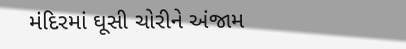મંદિરમાં ઘૂસી ચોરીને અંજામ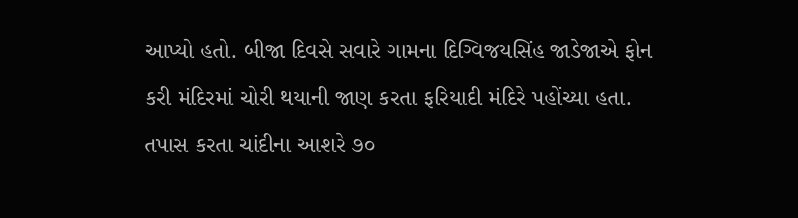આપ્યો હતો. બીજા દિવસે સવારે ગામના દિગ્વિજયસિંહ જાડેજાએ ફોન કરી મંદિરમાં ચોરી થયાની જાણ કરતા ફરિયાદી મંદિરે પહોંચ્યા હતા. તપાસ કરતા ચાંદીના આશરે ૭૦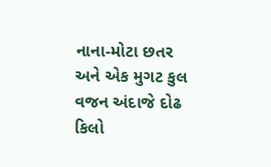નાના-મોટા છતર અને એક મુગટ કુલ વજન અંદાજે દોઢ કિલો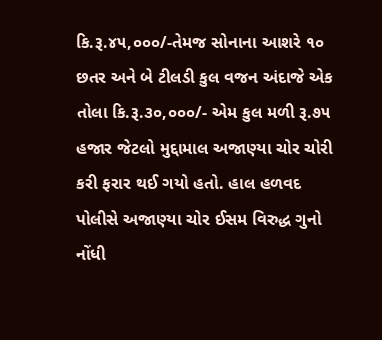કિ.રૂ.૪૫,૦૦૦/-તેમજ સોનાના આશરે ૧૦ છતર અને બે ટીલડી કુલ વજન અંદાજે એક તોલા કિ.રૂ.૩૦,૦૦૦/- એમ કુલ મળી રૂ.૭૫ હજાર જેટલો મુદ્દામાલ અજાણ્યા ચોર ચોરી કરી ફરાર થઈ ગયો હતો. હાલ હળવદ પોલીસે અજાણ્યા ચોર ઈસમ વિરુદ્ધ ગુનો નોંધી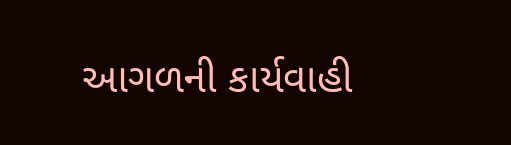આગળની કાર્યવાહી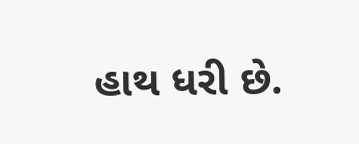હાથ ધરી છે.